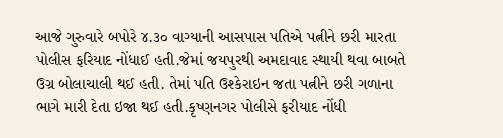આજે ગુરુવારે બપોરે ૪.૩૦ વાગ્યાની આસપાસ પતિએ પત્નીને છરી મારતા પોલીસ ફરિયાદ નોંધાઈ હતી.જેમાં જયપુરથી અમદાવાદ સ્થાયી થવા બાબતે ઉગ્ર બોલાચાલી થઈ હતી. તેમાં પતિ ઉશ્કેરાઇન જતા પત્નીને છરી ગળાના ભાગે મારી દેતા ઇજા થઈ હતી.કૃષ્ણનગર પોલીસે ફરીયાદ નોંધી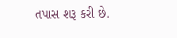તપાસ શરૂ કરી છે.